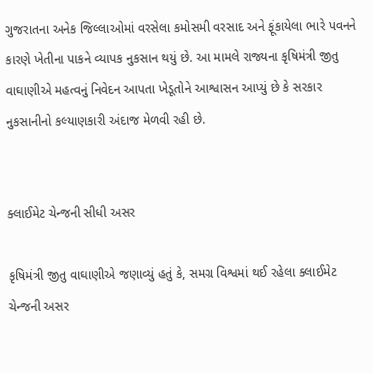ગુજરાતના અનેક જિલ્લાઓમાં વરસેલા કમોસમી વરસાદ અને ફૂંકાયેલા ભારે પવનને કારણે ખેતીના પાકને વ્યાપક નુકસાન થયું છે. આ મામલે રાજ્યના કૃષિમંત્રી જીતુ વાઘાણીએ મહત્વનું નિવેદન આપતા ખેડૂતોને આશ્વાસન આપ્યું છે કે સરકાર નુકસાનીનો કલ્યાણકારી અંદાજ મેળવી રહી છે.


ક્લાઈમેટ ચેન્જની સીધી અસર

કૃષિમંત્રી જીતુ વાઘાણીએ જણાવ્યું હતું કે, સમગ્ર વિશ્વમાં થઈ રહેલા ક્લાઈમેટ ચેન્જની અસર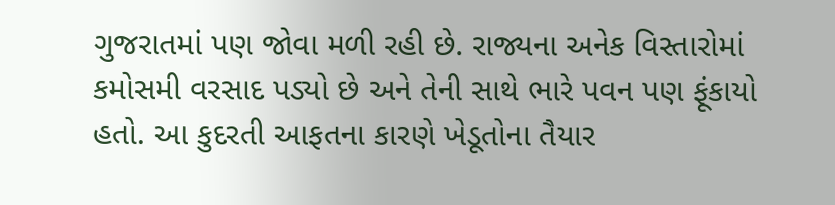ગુજરાતમાં પણ જોવા મળી રહી છે. રાજ્યના અનેક વિસ્તારોમાં કમોસમી વરસાદ પડ્યો છે અને તેની સાથે ભારે પવન પણ ફૂંકાયો હતો. આ કુદરતી આફતના કારણે ખેડૂતોના તૈયાર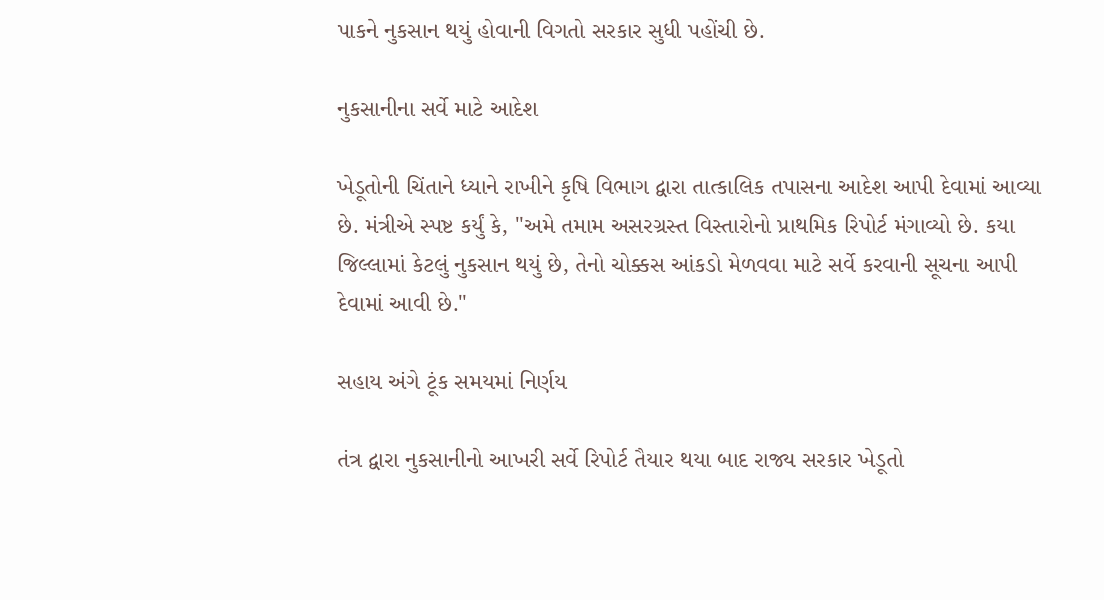પાકને નુકસાન થયું હોવાની વિગતો સરકાર સુધી પહોંચી છે.

નુકસાનીના સર્વે માટે આદેશ

ખેડૂતોની ચિંતાને ધ્યાને રાખીને કૃષિ વિભાગ દ્વારા તાત્કાલિક તપાસના આદેશ આપી દેવામાં આવ્યા છે. મંત્રીએ સ્પષ્ટ કર્યું કે, "અમે તમામ અસરગ્રસ્ત વિસ્તારોનો પ્રાથમિક રિપોર્ટ મંગાવ્યો છે. કયા જિલ્લામાં કેટલું નુકસાન થયું છે, તેનો ચોક્કસ આંકડો મેળવવા માટે સર્વે કરવાની સૂચના આપી દેવામાં આવી છે."

સહાય અંગે ટૂંક સમયમાં નિર્ણય

તંત્ર દ્વારા નુકસાનીનો આખરી સર્વે રિપોર્ટ તૈયાર થયા બાદ રાજ્ય સરકાર ખેડૂતો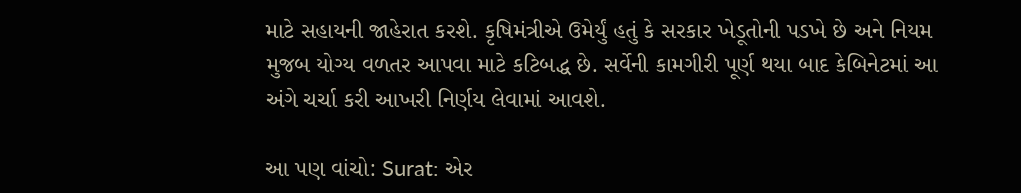માટે સહાયની જાહેરાત કરશે. કૃષિમંત્રીએ ઉમેર્યું હતું કે સરકાર ખેડૂતોની પડખે છે અને નિયમ મુજબ યોગ્ય વળતર આપવા માટે કટિબદ્ધ છે. સર્વેની કામગીરી પૂર્ણ થયા બાદ કેબિનેટમાં આ અંગે ચર્ચા કરી આખરી નિર્ણય લેવામાં આવશે.

આ પણ વાંચો: Surat: એર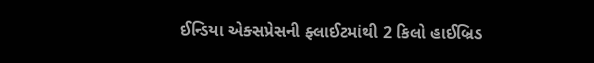ઈન્ડિયા એક્સપ્રેસની ફ્લાઈટમાંથી 2 કિલો હાઈબ્રિડ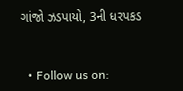ગાંજો ઝડપાયો, 3ની ધરપકડ


  • Follow us on: